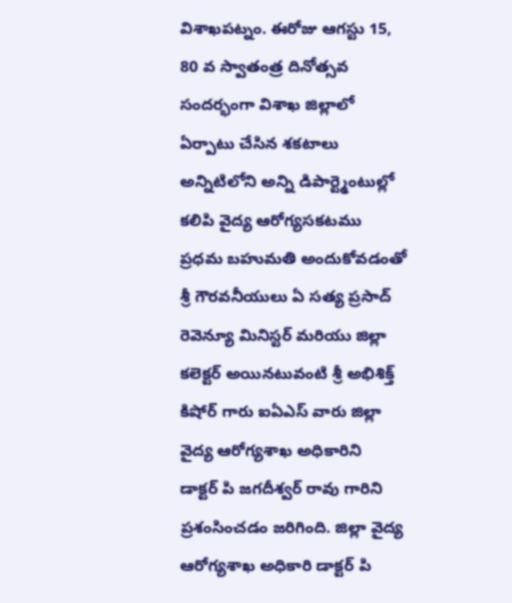విశాఖపట్నం. ఈరోజు ఆగస్టు 15, 80 వ స్వాతంత్ర దినోత్సవ సందర్భంగా విశాఖ జిల్లాలో ఏర్పాటు చేసిన శకటాలు అన్నిటిలోని అన్ని డిపార్ట్మెంటుల్లో కలిపి వైద్య ఆరోగ్యసకటము ప్రధమ బహుమతి అందుకోవడంతో శ్రీ గౌరవనీయులు ఏ సత్య ప్రసాద్ రెవెన్యూ మినిస్టర్ మరియు జిల్లా కలెక్టర్ అయినటువంటి శ్రీ అభిశిక్త్ కిషోర్ గారు ఐఏఎస్ వారు జిల్లా వైద్య ఆరోగ్యశాఖ అధికారిని
డాక్టర్ పి జగదీశ్వర్ రావు గారిని ప్రశంసించడం జరిగింది. జిల్లా వైద్య ఆరోగ్యశాఖ అధికారి డాక్టర్ పి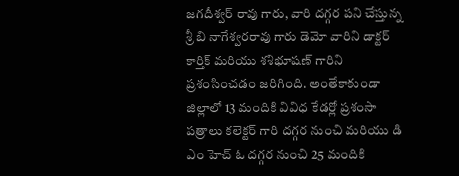జగదీశ్వర్ రావు గారు, వారి దగ్గర పని చేస్తున్న శ్రీ బి నాగేశ్వరరావు గారు డెమో వారిని డాక్టర్ కార్తిక్ మరియు శశిభూషణ్ గారిని ప్రశంసించడం జరిగింది. అంతేకాకుండా జిల్లాలో 13 మందికి వివిధ కేడర్లో ప్రశంసా పత్రాలు కలెక్టర్ గారి దగ్గర నుంచి మరియు డి ఎం హెచ్ ఓ దగ్గర నుంచి 25 మందికి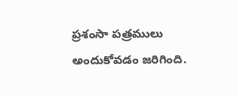ప్రశంసా పత్రములు అందుకోవడం జరిగింది.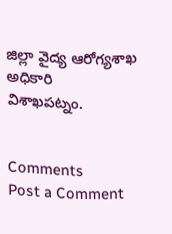జిల్లా వైద్య ఆరోగ్యశాఖ అధికారి
విశాఖపట్నం.


Comments
Post a Comment